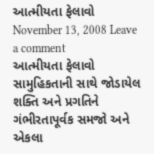આત્મીયતા ફેલાવો
November 13, 2008 Leave a comment
આત્મીયતા ફેલાવો
સામુહિકતાની સાથે જોડાયેલ શક્તિ અને પ્રગતિને ગંભીરતાપૂર્વક સમજો અને એકલા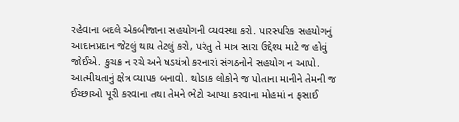રહેવાના બદલે એકબીજાના સહયોગની વ્યવસ્થા કરો. પારસ્પરિક સહયોગનું આદાનપ્રદાન જેટલું થાય તેટલું કરો, પરંતુ તે માત્ર સારા ઉદ્દેશ્ય માટે જ હોવું જોઈએ. કુચક્ર ન રચે અને ષડયંત્રો કરનારાં સંગઠનોને સહયોગ ન આપો.
આત્મીયતાનું ક્ષેત્ર વ્યાપક બનાવો. થોડાક લોકોને જ પોતાના માનીને તેમની જ ઈચ્છાઓ પૂરી કરવાના તથા તેમને ભેટો આપ્યા કરવાના મોહમાં ન ફસાઈ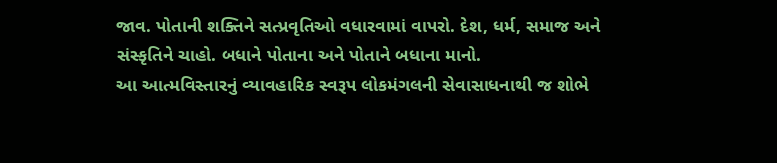જાવ. પોતાની શક્તિને સત્પ્રવૃતિઓ વધારવામાં વાપરો. દેશ, ધર્મ, સમાજ અને સંસ્કૃતિને ચાહો. બધાને પોતાના અને પોતાને બધાના માનો.
આ આત્મવિસ્તારનું વ્યાવહારિક સ્વરૂપ લોકમંગલની સેવાસાધનાથી જ શોભે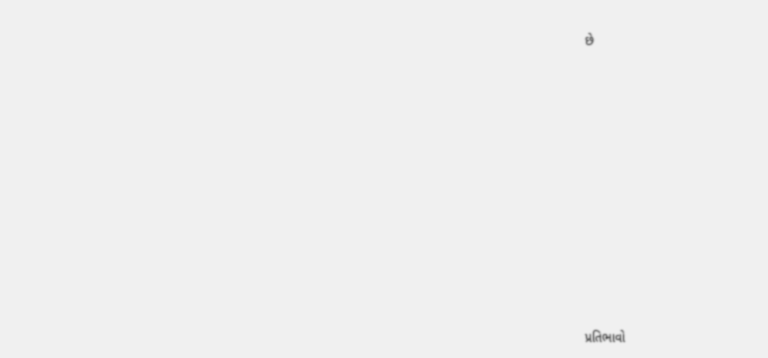છે














પ્રતિભાવો